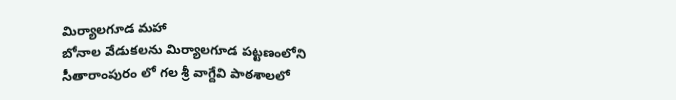మిర్యాలగూడ మహా
బోనాల వేడుకలను మిర్యాలగూడ పట్టణంలోని సీతారాంపురం లో గల శ్రీ వాగ్దేవి పాఠశాలలో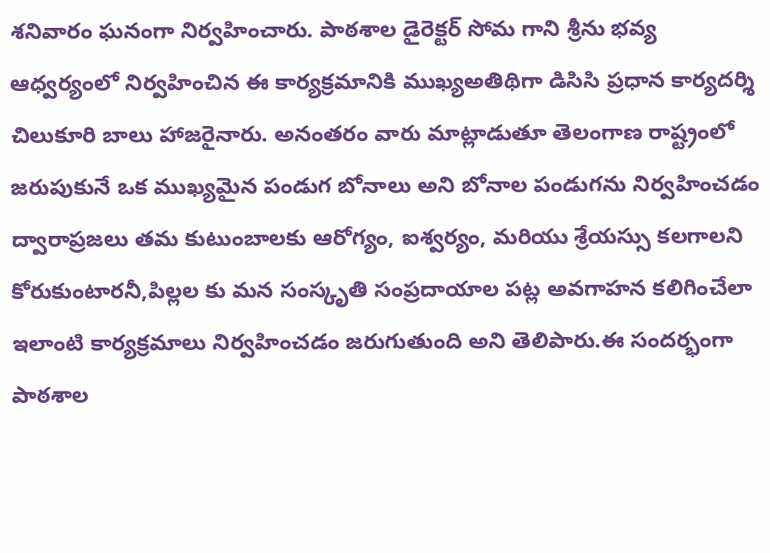శనివారం ఘనంగా నిర్వహించారు. పాఠశాల డైరెక్టర్ సోమ గాని శ్రీను భవ్య ఆధ్వర్యంలో నిర్వహించిన ఈ కార్యక్రమానికి ముఖ్యఅతిథిగా డిసిసి ప్రధాన కార్యదర్శి చిలుకూరి బాలు హాజరైనారు. అనంతరం వారు మాట్లాడుతూ తెలంగాణ రాష్ట్రంలో జరుపుకునే ఒక ముఖ్యమైన పండుగ బోనాలు అని బోనాల పండుగను నిర్వహించడం ద్వారాప్రజలు తమ కుటుంబాలకు ఆరోగ్యం, ఐశ్వర్యం, మరియు శ్రేయస్సు కలగాలని కోరుకుంటారనీ,పిల్లల కు మన సంస్కృతి సంప్రదాయాల పట్ల అవగాహన కలిగించేలా ఇలాంటి కార్యక్రమాలు నిర్వహించడం జరుగుతుంది అని తెలిపారు.ఈ సందర్భంగా పాఠశాల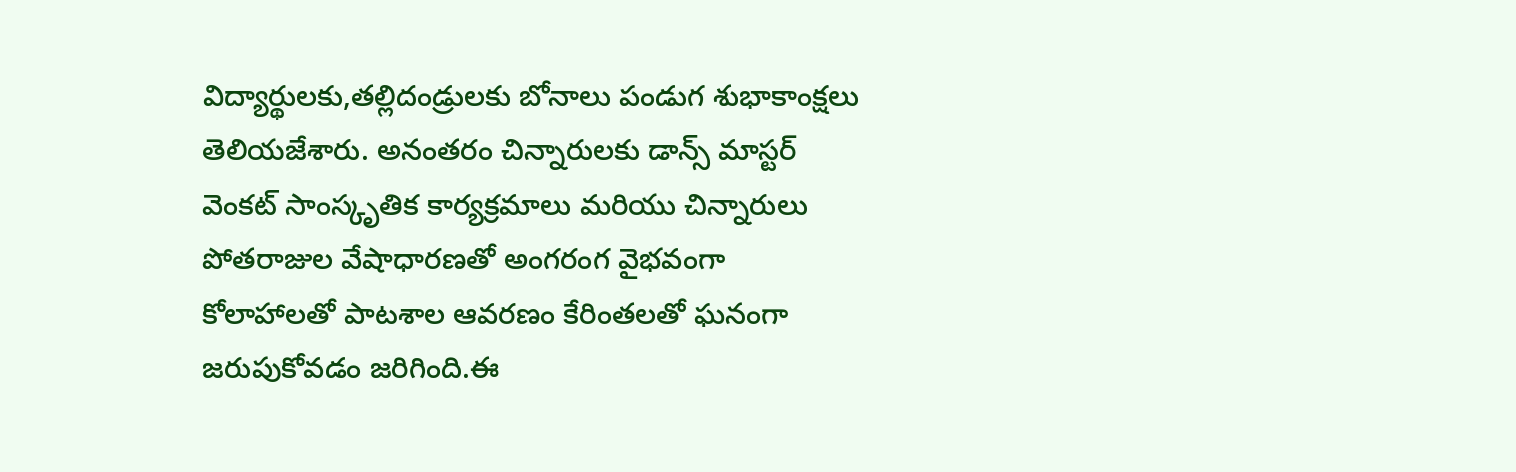విద్యార్థులకు,తల్లిదండ్రులకు బోనాలు పండుగ శుభాకాంక్షలు తెలియజేశారు. అనంతరం చిన్నారులకు డాన్స్ మాస్టర్ వెంకట్ సాంస్కృతిక కార్యక్రమాలు మరియు చిన్నారులు పోతరాజుల వేషాధారణతో అంగరంగ వైభవంగా కోలాహాలతో పాటశాల ఆవరణం కేరింతలతో ఘనంగా జరుపుకోవడం జరిగింది.ఈ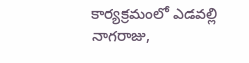కార్యక్రమంలో ఎడవల్లి నాగరాజు,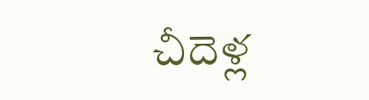చీదెళ్ల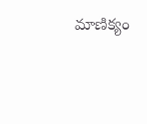మాణిక్యం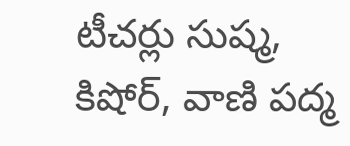టీచర్లు సుష్మ, కిషోర్, వాణి పద్మ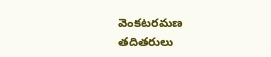వెంకటరమణ తదితరులు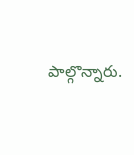పాల్గొన్నారు.